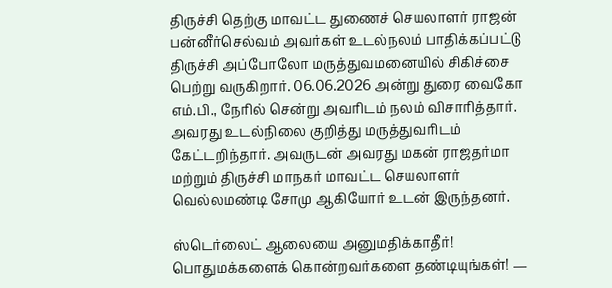திருச்சி தெற்கு மாவட்ட துணைச் செயலாளர் ராஜன் பன்னீர்செல்வம் அவர்கள் உடல்நலம் பாதிக்கப்பட்டு திருச்சி அப்போலோ மருத்துவமனையில் சிகிச்சை பெற்று வருகிறார். 06.06.2026 அன்று துரை வைகோ எம்.பி., நேரில் சென்று அவரிடம் நலம் விசாரித்தார். அவரது உடல்நிலை குறித்து மருத்துவரிடம் கேட்டறிந்தார். அவருடன் அவரது மகன் ராஜதர்மா மற்றும் திருச்சி மாநகர் மாவட்ட செயலாளர் வெல்லமண்டி சோமு ஆகியோர் உடன் இருந்தனர்.

ஸ்டெர்லைட் ஆலையை அனுமதிக்காதீர்! பொதுமக்களைக் கொன்றவர்களை தண்டியுங்கள்! —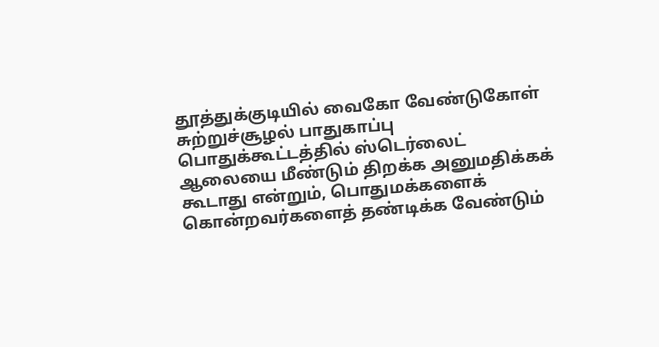தூத்துக்குடியில் வைகோ வேண்டுகோள்
சுற்றுச்சூழல் பாதுகாப்பு பொதுக்கூட்டத்தில் ஸ்டெர்லைட் ஆலையை மீண்டும் திறக்க அனுமதிக்கக் கூடாது என்றும், பொதுமக்களைக் கொன்றவர்களைத் தண்டிக்க வேண்டும்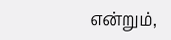என்றும்,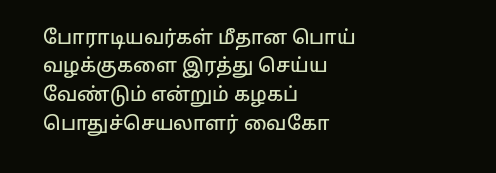போராடியவர்கள் மீதான பொய் வழக்குகளை இரத்து செய்ய வேண்டும் என்றும் கழகப் பொதுச்செயலாளர் வைகோ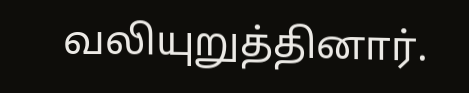வலியுறுத்தினார்.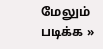மேலும் படிக்க »